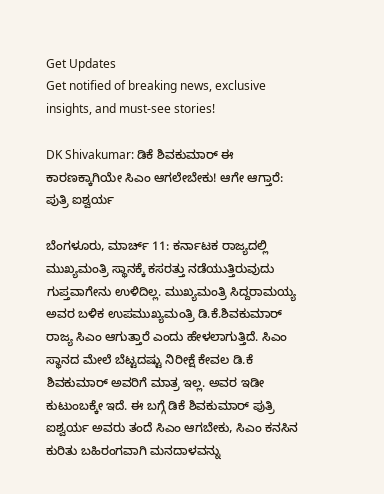Get Updates
Get notified of breaking news, exclusive insights, and must-see stories!

DK Shivakumar: ಡಿಕೆ ಶಿವಕುಮಾರ್ ಈ ಕಾರಣಕ್ಕಾಗಿಯೇ ಸಿಎಂ ಆಗಲೇಬೇಕು! ಆಗೇ ಆಗ್ತಾರೆ: ಪುತ್ರಿ ಐಶ್ವರ್ಯ

ಬೆಂಗಳೂರು, ಮಾರ್ಚ್ 11: ಕರ್ನಾಟಕ ರಾಜ್ಯದಲ್ಲಿ ಮುಖ್ಯಮಂತ್ರಿ ಸ್ಥಾನಕ್ಕೆ ಕಸರತ್ತು ನಡೆಯುತ್ತಿರುವುದು ಗುಪ್ತವಾಗೇನು ಉಳಿದಿಲ್ಲ. ಮುಖ್ಯಮಂತ್ರಿ ಸಿದ್ದರಾಮಯ್ಯ ಅವರ ಬಳಿಕ ಉಪಮುಖ್ಯಮಂತ್ರಿ ಡಿ.ಕೆ.ಶಿವಕುಮಾರ್ ರಾಜ್ಯ ಸಿಎಂ ಆಗುತ್ತಾರೆ ಎಂದು ಹೇಳಲಾಗುತ್ತಿದೆ. ಸಿಎಂ ಸ್ಥಾನದ ಮೇಲೆ ಬೆಟ್ಟದಷ್ಟು ನಿರೀಕ್ಷೆ ಕೇವಲ ಡಿ.ಕೆ ಶಿವಕುಮಾರ್ ಅವರಿಗೆ ಮಾತ್ರ ಇಲ್ಲ. ಅವರ ಇಡೀ ಕುಟುಂಬಕ್ಕೇ ಇದೆ. ಈ ಬಗ್ಗೆ ಡಿಕೆ ಶಿವಕುಮಾರ್ ಪುತ್ರಿ ಐಶ್ವರ್ಯ ಅವರು ತಂದೆ ಸಿಎಂ ಆಗಬೇಕು, ಸಿಎಂ ಕನಸಿನ ಕುರಿತು ಬಹಿರಂಗವಾಗಿ ಮನದಾಳವನ್ನು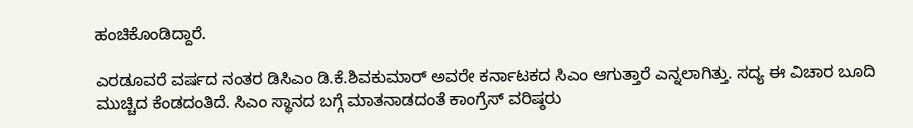ಹಂಚಿಕೊಂಡಿದ್ದಾರೆ.

ಎರಡೂವರೆ ವರ್ಷದ ನಂತರ ಡಿಸಿಎಂ ಡಿ.ಕೆ.ಶಿವಕುಮಾರ್ ಅವರೇ ಕರ್ನಾಟಕದ ಸಿಎಂ ಆಗುತ್ತಾರೆ ಎನ್ನಲಾಗಿತ್ತು. ಸದ್ಯ ಈ ವಿಚಾರ ಬೂದಿ ಮುಚ್ಚಿದ ಕೆಂಡದಂತಿದೆ. ಸಿಎಂ ಸ್ಥಾನದ ಬಗ್ಗೆ ಮಾತನಾಡದಂತೆ ಕಾಂಗ್ರೆಸ್ ವರಿಷ್ಠರು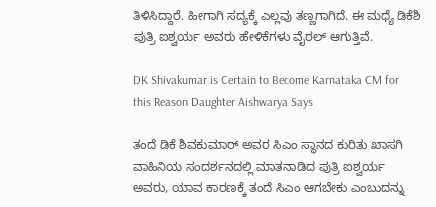ತಿಳಿಸಿದ್ದಾರೆ. ಹೀಗಾಗಿ ಸದ್ಯಕ್ಕೆ ಎಲ್ಲವು ತಣ್ಣಗಾಗಿದೆ. ಈ ಮಧ್ಯೆ ಡಿಕೆಶಿ ಪುತ್ರಿ ಐಶ್ವರ್ಯ ಅವರು ಹೇಳಿಕೆಗಳು ವೈರಲ್ ಆಗುತ್ತಿವೆ.

DK Shivakumar is Certain to Become Karnataka CM for this Reason Daughter Aishwarya Says

ತಂದೆ ಡಿಕೆ ಶಿವಕುಮಾರ್ ಅವರ ಸಿಎಂ ಸ್ಥಾನದ ಕುರಿತು ಖಾಸಗಿ ವಾಹಿನಿಯ ಸಂದರ್ಶನದಲ್ಲಿ ಮಾತನಾಡಿದ ಪುತ್ರಿ ಐಶ್ವರ್ಯ ಅವರು, ಯಾವ ಕಾರಣಕ್ಕೆ ತಂದೆ ಸಿಎಂ ಆಗಬೇಕು ಎಂಬುದನ್ನು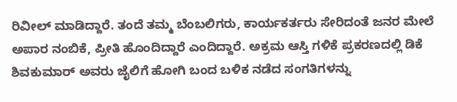ರಿವೀಲ್ ಮಾಡಿದ್ದಾರೆ. ತಂದೆ ತಮ್ಮ ಬೆಂಬಲಿಗರು, ಕಾರ್ಯಕರ್ತರು ಸೇರಿದಂತೆ ಜನರ ಮೇಲೆ ಅಪಾರ ನಂಬಿಕೆ, ಪ್ರೀತಿ ಹೊಂದಿದ್ದಾರೆ ಎಂದಿದ್ದಾರೆ. ಅಕ್ರಮ ಆಸ್ತಿ ಗಳಿಕೆ ಪ್ರಕರಣದಲ್ಲಿ ಡಿಕೆ ಶಿವಕುಮಾರ್ ಅವರು ಜೈಲಿಗೆ ಹೋಗಿ ಬಂದ ಬಳಿಕ ನಡೆದ ಸಂಗತಿಗಳನ್ನು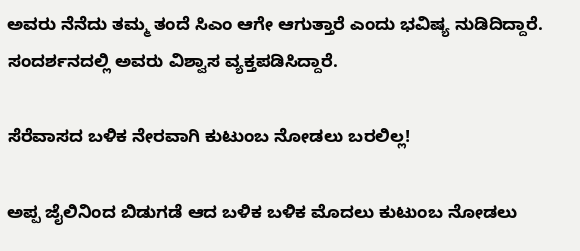ಅವರು ನೆನೆದು ತಮ್ಮ ತಂದೆ ಸಿಎಂ ಆಗೇ ಆಗುತ್ತಾರೆ ಎಂದು ಭವಿಷ್ಯ ನುಡಿದಿದ್ದಾರೆ. ಸಂದರ್ಶನದಲ್ಲಿ ಅವರು ವಿಶ್ವಾಸ ವ್ಯಕ್ತಪಡಿಸಿದ್ದಾರೆ.

ಸೆರೆವಾಸದ ಬಳಿಕ ನೇರವಾಗಿ ಕುಟುಂಬ ನೋಡಲು ಬರಲಿಲ್ಲ!

ಅಪ್ಪ ಜೈಲಿನಿಂದ ಬಿಡುಗಡೆ ಆದ ಬಳಿಕ ಬಳಿಕ ಮೊದಲು ಕುಟುಂಬ ನೋಡಲು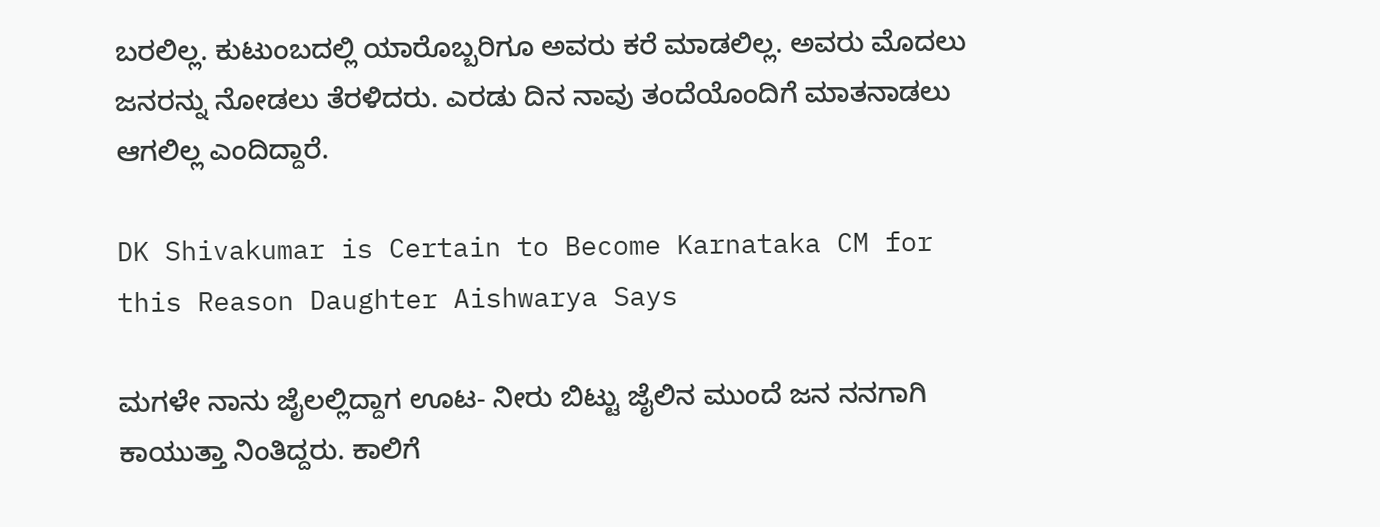ಬರಲಿಲ್ಲ. ಕುಟುಂಬದಲ್ಲಿ ಯಾರೊಬ್ಬರಿಗೂ ಅವರು ಕರೆ ಮಾಡಲಿಲ್ಲ. ಅವರು ಮೊದಲು ಜನರನ್ನು ನೋಡಲು ತೆರಳಿದರು. ಎರಡು ದಿನ ನಾವು ತಂದೆಯೊಂದಿಗೆ ಮಾತನಾಡಲು ಆಗಲಿಲ್ಲ ಎಂದಿದ್ದಾರೆ.

DK Shivakumar is Certain to Become Karnataka CM for this Reason Daughter Aishwarya Says

ಮಗಳೇ ನಾನು ಜೈಲಲ್ಲಿದ್ದಾಗ ಊಟ- ನೀರು ಬಿಟ್ಟು ಜೈಲಿನ ಮುಂದೆ ಜನ ನನಗಾಗಿ ಕಾಯುತ್ತಾ ನಿಂತಿದ್ದರು. ಕಾಲಿಗೆ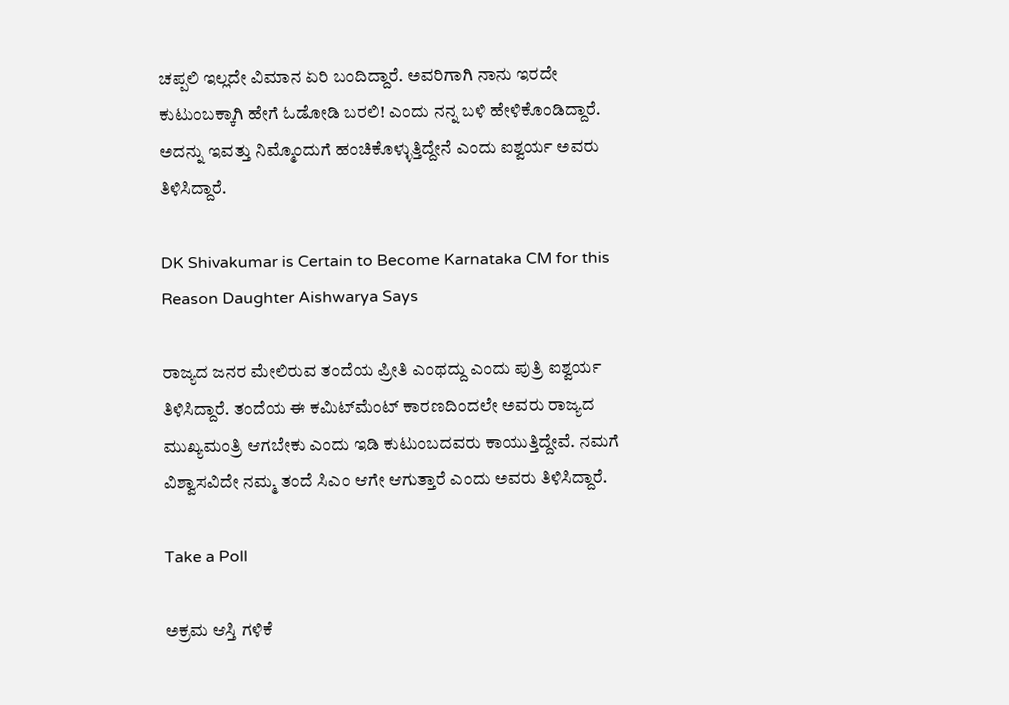ಚಪ್ಪಲಿ ಇಲ್ಲದೇ ವಿಮಾನ ಏರಿ ಬಂದಿದ್ದಾರೆ. ಅವರಿಗಾಗಿ ನಾನು ಇರದೇ ಕುಟುಂಬಕ್ಕಾಗಿ ಹೇಗೆ ಓಡೋಡಿ ಬರಲಿ! ಎಂದು ನನ್ನ ಬಳಿ ಹೇಳಿಕೊಂಡಿದ್ದಾರೆ. ಅದನ್ನು ಇವತ್ತು ನಿಮ್ಮೊಂದುಗೆ ಹಂಚಿಕೊಳ್ಳುತ್ತಿದ್ದೇನೆ ಎಂದು ಐಶ್ವರ್ಯ ಅವರು ತಿಳಿಸಿದ್ದಾರೆ.

DK Shivakumar is Certain to Become Karnataka CM for this Reason Daughter Aishwarya Says

ರಾಜ್ಯದ ಜನರ ಮೇಲಿರುವ ತಂದೆಯ ಪ್ರೀತಿ ಎಂಥದ್ದು ಎಂದು ಪುತ್ರಿ ಐಶ್ವರ್ಯ ತಿಳಿಸಿದ್ದಾರೆ. ತಂದೆಯ ಈ ಕಮಿಟ್‌ಮೆಂಟ್‌ ಕಾರಣದಿಂದಲೇ ಅವರು ರಾಜ್ಯದ ಮುಖ್ಯಮಂತ್ರಿ ಆಗಬೇಕು ಎಂದು ಇಡಿ ಕುಟುಂಬದವರು ಕಾಯುತ್ತಿದ್ದೇವೆ. ನಮಗೆ ವಿಶ್ವಾಸವಿದೇ ನಮ್ಮ ತಂದೆ ಸಿಎಂ ಆಗೇ ಆಗುತ್ತಾರೆ ಎಂದು ಅವರು ತಿಳಿಸಿದ್ದಾರೆ.

Take a Poll

ಅಕ್ರಮ ಆಸ್ತಿ ಗಳಿಕೆ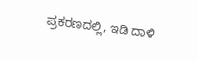ಪ್ರಕರಣದಲ್ಲಿ, ಇಡಿ ದಾಳಿ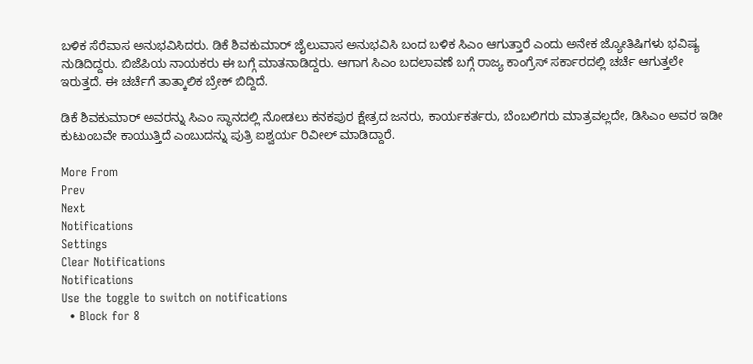ಬಳಿಕ ಸೆರೆವಾಸ ಅನುಭವಿಸಿದರು. ಡಿಕೆ ಶಿವಕುಮಾರ್ ಜೈಲುವಾಸ ಅನುಭವಿಸಿ ಬಂದ ಬಳಿಕ ಸಿಎಂ ಆಗುತ್ತಾರೆ ಎಂದು ಅನೇಕ ಜ್ಯೋತಿಷಿಗಳು ಭವಿಷ್ಯ ನುಡಿದಿದ್ದರು. ಬಿಜೆಪಿಯ ನಾಯಕರು ಈ ಬಗ್ಗೆ ಮಾತನಾಡಿದ್ದರು. ಆಗಾಗ ಸಿಎಂ ಬದಲಾವಣೆ ಬಗ್ಗೆ ರಾಜ್ಯ ಕಾಂಗ್ರೆಸ್ ಸರ್ಕಾರದಲ್ಲಿ ಚರ್ಚೆ ಆಗುತ್ತಲೇ ಇರುತ್ತದೆ. ಈ ಚರ್ಚೆಗೆ ತಾತ್ಕಾಲಿಕ ಬ್ರೇಕ್ ಬಿದ್ದಿದೆ.

ಡಿಕೆ ಶಿವಕುಮಾರ್ ಅವರನ್ನು ಸಿಎಂ ಸ್ಥಾನದಲ್ಲಿ ನೋಡಲು ಕನಕಪುರ ಕ್ಷೇತ್ರದ ಜನರು, ಕಾರ್ಯಕರ್ತರು, ಬೆಂಬಲಿಗರು ಮಾತ್ರವಲ್ಲದೇ, ಡಿಸಿಎಂ ಅವರ ಇಡೀ ಕುಟುಂಬವೇ ಕಾಯುತ್ತಿದೆ ಎಂಬುದನ್ನು ಪುತ್ರಿ ಐಶ್ವರ್ಯ ರಿವೀಲ್ ಮಾಡಿದ್ದಾರೆ.

More From
Prev
Next
Notifications
Settings
Clear Notifications
Notifications
Use the toggle to switch on notifications
  • Block for 8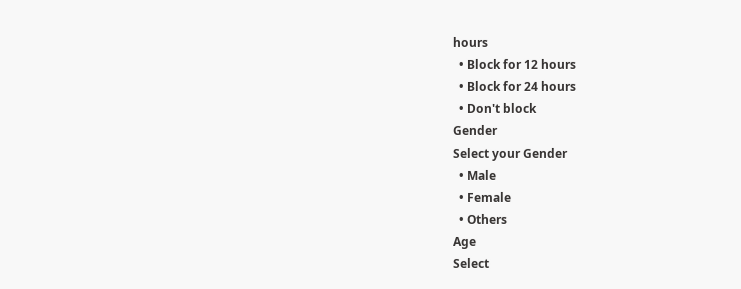hours
  • Block for 12 hours
  • Block for 24 hours
  • Don't block
Gender
Select your Gender
  • Male
  • Female
  • Others
Age
Select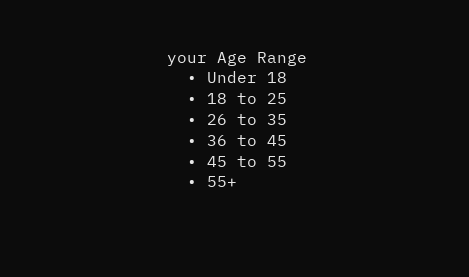your Age Range
  • Under 18
  • 18 to 25
  • 26 to 35
  • 36 to 45
  • 45 to 55
  • 55+